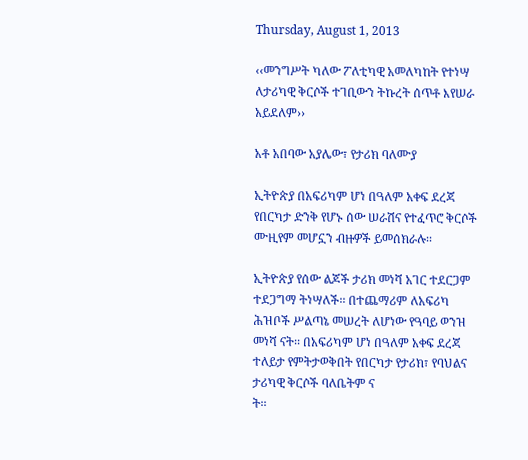Thursday, August 1, 2013

‹‹መንግሥት ካለው ፖለቲካዊ አመለካከት የተነሣ ለታሪካዊ ቅርሶች ተገቢውን ትኩረት ሰጥቶ እየሠራ አይደለም››

አቶ አበባው አያሌው፣ የታሪክ ባለሙያ

ኢትዮጵያ በአፍሪካም ሆነ በዓለም አቀፍ ደረጃ የበርካታ ድንቅ የሆኑ ሰው ሠራሽና የተፈጥሮ ቅርሶች ሙዚየም መሆኗን ብዙዎች ይመሰክራሉ፡፡

ኢትዮጵያ የሰው ልጆች ታሪክ መነሻ አገር ተደርጋም ተደጋግማ ትነሣለች፡፡ በተጨማሪም ለአፍሪካ ሕዝቦች ሥልጣኔ መሠረት ለሆነው የዓባይ ወንዝ መነሻ ናት፡፡ በአፍሪካም ሆነ በዓለም አቀፍ ደረጃ ተለይታ የምትታወቅበት የበርካታ የታሪክ፣ የባህልና ታሪካዊ ቅርሶች ባለቤትም ና
ት፡፡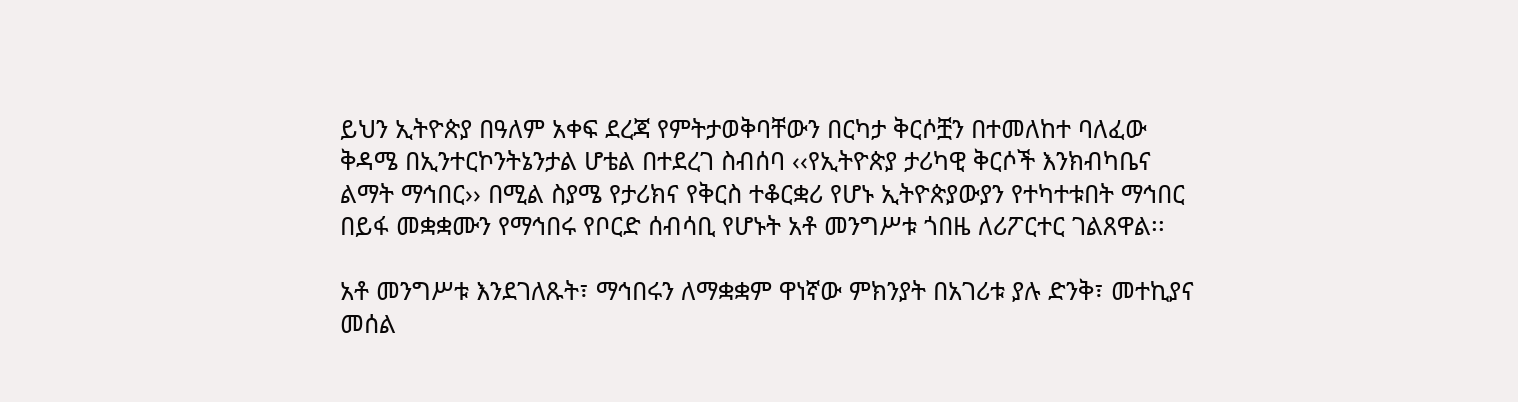ይህን ኢትዮጵያ በዓለም አቀፍ ደረጃ የምትታወቅባቸውን በርካታ ቅርሶቿን በተመለከተ ባለፈው ቅዳሜ በኢንተርኮንትኔንታል ሆቴል በተደረገ ስብሰባ ‹‹የኢትዮጵያ ታሪካዊ ቅርሶች እንክብካቤና ልማት ማኅበር›› በሚል ስያሜ የታሪክና የቅርስ ተቆርቋሪ የሆኑ ኢትዮጵያውያን የተካተቱበት ማኅበር በይፋ መቋቋሙን የማኅበሩ የቦርድ ሰብሳቢ የሆኑት አቶ መንግሥቱ ጎበዜ ለሪፖርተር ገልጸዋል፡፡

አቶ መንግሥቱ እንደገለጹት፣ ማኅበሩን ለማቋቋም ዋነኛው ምክንያት በአገሪቱ ያሉ ድንቅ፣ መተኪያና መሰል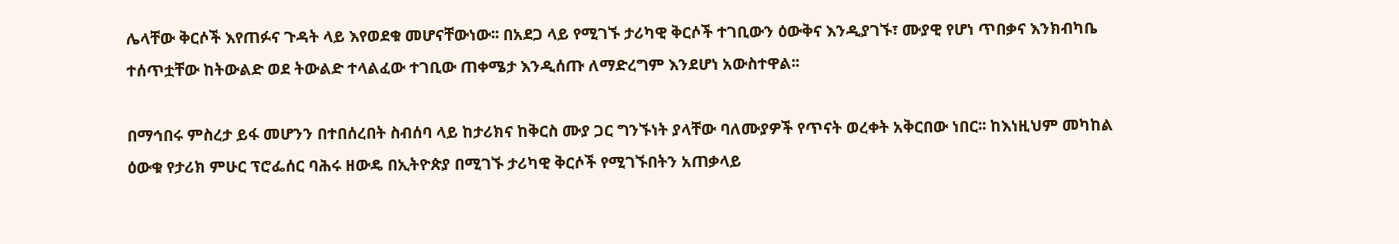ሌላቸው ቅርሶች እየጠፉና ጉዳት ላይ እየወደቁ መሆናቸውነው፡፡ በአደጋ ላይ የሚገኙ ታሪካዊ ቅርሶች ተገቢውን ዕውቅና እንዲያገኙ፣ ሙያዊ የሆነ ጥበቃና እንክብካቤ ተሰጥቷቸው ከትውልድ ወደ ትውልድ ተላልፈው ተገቢው ጠቀሜታ እንዲሰጡ ለማድረግም እንደሆነ አውስተዋል፡፡

በማኅበሩ ምስረታ ይፋ መሆንን በተበሰረበት ስብሰባ ላይ ከታሪክና ከቅርስ ሙያ ጋር ግንኙነት ያላቸው ባለሙያዎች የጥናት ወረቀት አቅርበው ነበር፡፡ ከእነዚህም መካከል ዕውቁ የታሪክ ምሁር ፕሮፌሰር ባሕሩ ዘውዴ በኢትዮጵያ በሚገኙ ታሪካዊ ቅርሶች የሚገኙበትን አጠቃላይ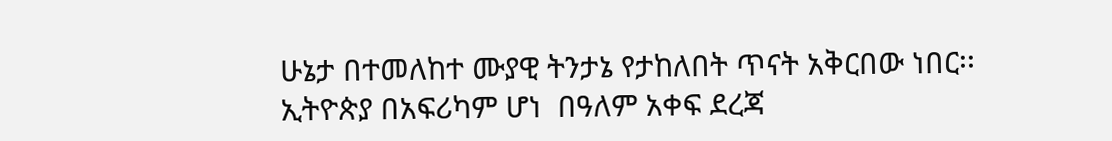ሁኔታ በተመለከተ ሙያዊ ትንታኔ የታከለበት ጥናት አቅርበው ነበር፡፡ ኢትዮጵያ በአፍሪካም ሆነ  በዓለም አቀፍ ደረጃ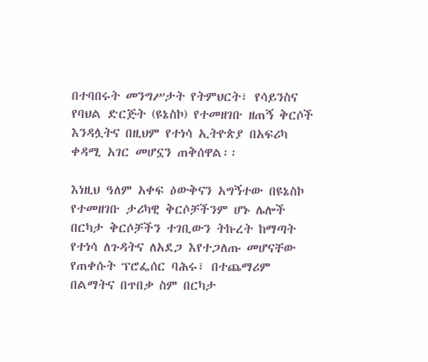በተባበሩት መንግሥታት የትምህርት፣ የሳይንስና የባህል ድርጅት (ዩኔስኮ) የተመዘገቡ ዘጠኝ ቅርሶች እንዳሏትና በዚህም የተነሳ ኢትዮጵያ በአፍሪካ ቀዳሚ አገር መሆኗን ጠቅሰዋል፡፡

እነዚህ ዓለም አቀፍ ዕውቅናን አግኝተው በዩኔስኮ የተመዘገቡ ታሪካዊ ቅርሶቻችንም ሆኑ ሌሎች በርካታ ቅርሶቻችን ተገቢውን ትኩረት ከማጣት የተነሳ ለጉዳትና ለአደጋ እየተጋለጡ መሆናቸው የጠቀሱት ፕሮፌሰር ባሕሩ፣ በተጨማሪም በልማትና በጥበቃ ስም በርካታ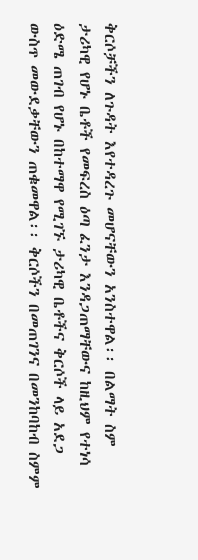ቅርሶቻችን ለጉዳት እየተዳረጉ መሆናቸውን አንስተዋል፡፡ በልማት ስም ታሪካዊ የሆኑ ቤቶች የመፍረስ ዕጣ ፈንታ እንዳጋጠማቸውና ከዚህም የተነሳ ዕድሜ ጠገብ የሆኑ በከተማዋ የሚገኙ ታሪካዊ ቤቶችና ቅርሶች ላይ አደጋ ውስጥ መውደቃቸውን ጠቁመዋል፡፡ ቅርሶችን በመጠገንና በመንከባከብ ስምም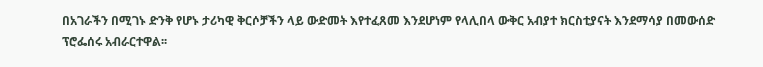በአገራችን በሚገኑ ድንቅ የሆኑ ታሪካዊ ቅርሶቻችን ላይ ውድመት እየተፈጸመ እንደሆነም የላሊበላ ውቅር አብያተ ክርስቲያናት እንደማሳያ በመውሰድ ፕሮፌሰሩ አብራርተዋል፡፡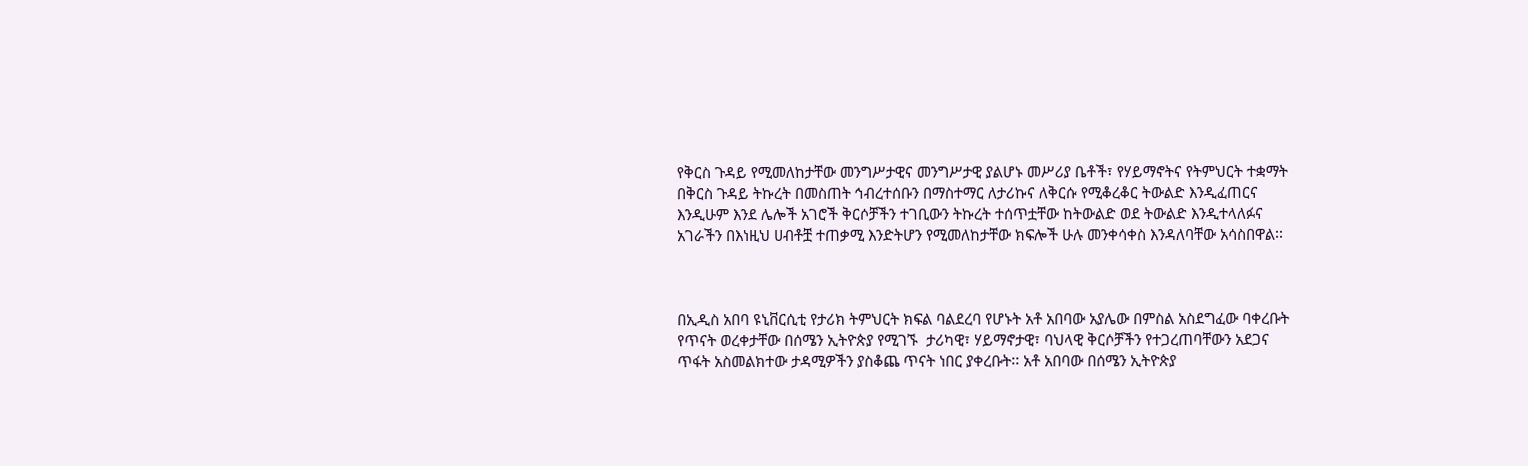የቅርስ ጉዳይ የሚመለከታቸው መንግሥታዊና መንግሥታዊ ያልሆኑ መሥሪያ ቤቶች፣ የሃይማኖትና የትምህርት ተቋማት በቅርስ ጉዳይ ትኩረት በመስጠት ኅብረተሰቡን በማስተማር ለታሪኩና ለቅርሱ የሚቆረቆር ትውልድ እንዲፈጠርና እንዲሁም እንደ ሌሎች አገሮች ቅርሶቻችን ተገቢውን ትኩረት ተሰጥቷቸው ከትውልድ ወደ ትውልድ እንዲተላለፉና አገራችን በእነዚህ ሀብቶቿ ተጠቃሚ እንድትሆን የሚመለከታቸው ክፍሎች ሁሉ መንቀሳቀስ እንዳለባቸው አሳስበዋል፡፡



በኢዲስ አበባ ዩኒቨርሲቲ የታሪክ ትምህርት ክፍል ባልደረባ የሆኑት አቶ አበባው አያሌው በምስል አስደግፈው ባቀረቡት የጥናት ወረቀታቸው በሰሜን ኢትዮጵያ የሚገኙ  ታሪካዊ፣ ሃይማኖታዊ፣ ባህላዊ ቅርሶቻችን የተጋረጠባቸውን አደጋና ጥፋት አስመልክተው ታዳሚዎችን ያስቆጨ ጥናት ነበር ያቀረቡት፡፡ አቶ አበባው በሰሜን ኢትዮጵያ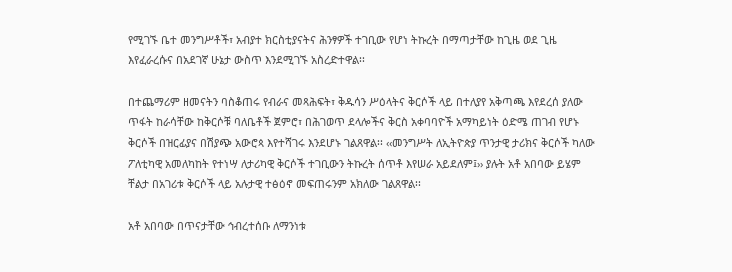የሚገኙ ቤተ መንግሥቶች፣ አብያተ ክርስቲያናትና ሕንፃዎች ተገቢው የሆነ ትኩረት በማጣታቸው ከጊዜ ወደ ጊዜ እየፈራረሱና በአደገኛ ሁኔታ ውስጥ እንደሚገኙ አስረድተዋል፡፡

በተጨማሪም ዘመናትን ባስቆጠሩ የብራና መጻሕፍት፣ ቅዱሳን ሥዕላትና ቅርሶች ላይ በተለያየ አቅጣጫ እየደረሰ ያለው ጥፋት ከራሳቸው ከቅርሶቹ ባለቤቶች ጀምሮ፣ በሕገወጥ ደላሎችና ቅርስ አቀባባዮች አማካይነት ዕድሜ ጠገብ የሆኑ ቅርሶች በዝርፊያና በሽያጭ አውሮጳ እየተሻገሩ እንደሆኑ ገልጸዋል፡፡ ‹‹መንግሥት ለኢትዮጵያ ጥንታዊ ታሪክና ቅርሶች ካለው ፖለቲካዊ አመለካከት የተነሣ ለታሪካዊ ቅርሶች ተገቢውን ትኩረት ሰጥቶ እየሠራ አይደለም፤›› ያሉት አቶ አበባው ይሄም ቸልታ በአገሪቱ ቅርሶች ላይ አሉታዊ ተፅዕኖ መፍጠሩንም አክለው ገልጸዋል፡፡

አቶ አበባው በጥናታቸው ኅብረተሰቡ ለማንነቱ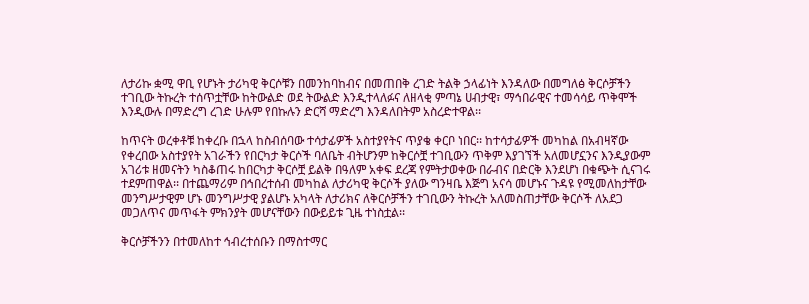ለታሪኩ ቋሚ ዋቢ የሆኑት ታሪካዊ ቅርሶቹን በመንከባከብና በመጠበቅ ረገድ ትልቅ ኃላፊነት እንዳለው በመግለፅ ቅርሶቻችን ተገቢው ትኩረት ተሰጥቷቸው ከትውልድ ወደ ትውልድ እንዲተላለፉና ለዘላቂ ምጣኔ ሀብታዊ፣ ማኅበራዊና ተመሳሳይ ጥቅሞች እንዲውሉ በማድረግ ረገድ ሁሉም የበኩሉን ድርሻ ማድረግ እንዳለበትም አስረድተዋል፡፡

ከጥናት ወረቀቶቹ ከቀረቡ በኋላ ከስብሰባው ተሳታፊዎች አስተያየትና ጥያቄ ቀርቦ ነበር፡፡ ከተሳታፊዎች መካከል በአብዛኛው የቀረበው አስተያየት አገራችን የበርካታ ቅርሶች ባለቤት ብትሆንም ከቅርሶቿ ተገቢውን ጥቅም እያገኘች አለመሆኗንና እንዲያውም አገሪቱ ዘመናትን ካስቆጠሩ ከበርካታ ቅርሶቿ ይልቅ በዓለም አቀፍ ደረጃ የምትታወቀው በራብና በድርቅ እንደሆነ በቁጭት ሲናገሩ ተደምጠዋል፡፡ በተጨማሪም በኅበረተሰብ መካከል ለታሪካዊ ቅርሶች ያለው ግንዛቤ እጅግ አናሳ መሆኑና ጉዳዩ የሚመለከታቸው መንግሥታዊም ሆኑ መንግሥታዊ ያልሆኑ አካላት ለታሪክና ለቅርሶቻችን ተገቢውን ትኩረት አለመስጠታቸው ቅርሶች ለአደጋ መጋለጥና መጥፋት ምክንያት መሆናቸውን በውይይቱ ጊዜ ተነስቷል፡፡

ቅርሶቻችንን በተመለከተ ኅብረተሰቡን በማስተማር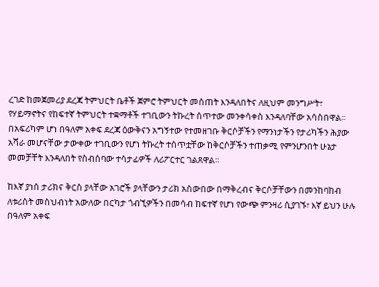ረገድ ከመጀመሪያ ደረጃ ትምህርት ቤቶች ጀምሮ ትምህርት መሰጠት እንዳለበትና ለዚህም መንግሥት፣ የሃይማኖትና የከፍተኛ ትምህርት ተቋማቶች ተገቢውን ትኩረት ሰጥተው መንቀሳቀስ እንዳለባቸው አሳስበዋል፡፡ በአፍሪካም ሆነ በዓለም አቀፍ ደረጃ ዕውቅናን አግኝተው የተመዘገቡ ቅርሶቻችን የማንነታችን የታሪካችን ሕያው አሻራ መሆናቸው ታውቀው ተገቢውን የሆነ ትኩረት ተሰጥቷቸው ከቅርሶቻችን ተጠቃሚ የምንሆንበት ሁኔታ መመቻቸት እንዳለበት የስብሰባው ተሳታፊዎች ለሪፖርተር ገልጸዋል፡፡

ከእኛ ያነሰ ታሪክና ቅርስ ያላቸው አገሮች ያላቸውን ታሪክ አስውበው በማቅረብና ቅርሶቻቸውን በመንከባከብ ለቱሪስት መስህብነት አውለው በርካታ ጎብኚዎችን በመሳብ ከፍተኛ የሆነ የውጭ ምንዛሪ ሲያገኙ፣ እኛ ይህን ሁሉ በዓለም አቀፍ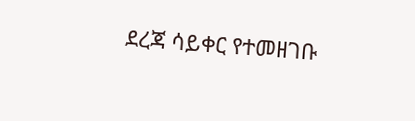ደረጃ ሳይቀር የተመዘገቡ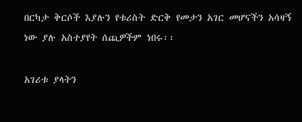በርካታ ቅርሶች እያሉን የቱሪስት ድርቅ የመታን አገር መሆናችን አሳዛኝ ነው ያሉ አስተያየት ሰጪዎችም ነበሩ፡፡

አገሪቱ ያላትን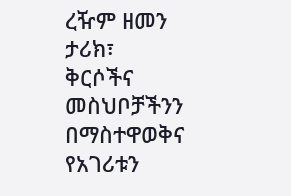ረዥም ዘመን ታሪክ፣ ቅርሶችና መስህቦቻችንን በማስተዋወቅና የአገሪቱን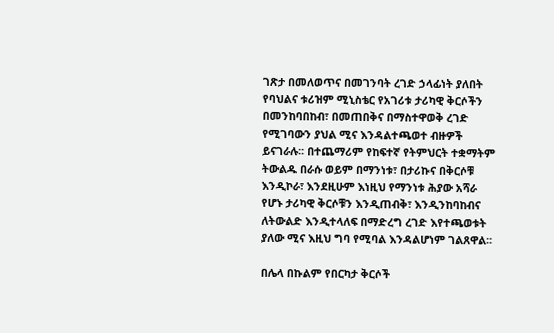ገጽታ በመለወጥና በመገንባት ረገድ ኃላፊነት ያለበት የባህልና ቱሪዝም ሚኒስቴር የአገሪቱ ታሪካዊ ቅርሶችን በመንከባበከብ፣ በመጠበቅና በማስተዋወቅ ረገድ የሚገባውን ያህል ሚና እንዳልተጫወተ ብዙዎች ይናገራሉ፡፡ በተጨማሪም የከፍተኛ የትምህርት ተቋማትም ትውልዱ በራሱ ወይም በማንነቱ፣ በታሪኩና በቅርሶቹ እንዲኮራ፣ እንደዚሁም እነዚህ የማንነቱ ሕያው አሻራ የሆኑ ታሪካዊ ቅርሶቹን እንዲጠብቅ፣ እንዲንከባከብና ለትውልድ እንዲተላለፍ በማድረግ ረገድ እየተጫወቱት ያለው ሚና እዚህ ግባ የሚባል እንዳልሆነም ገልጸዋል፡፡

በሌላ በኩልም የበርካታ ቅርሶች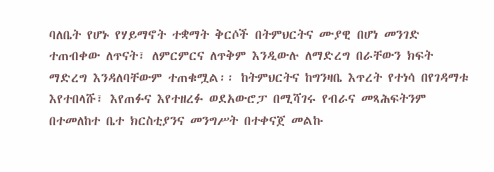ባለቤት የሆኑ የሃይማኖት ተቋማት ቅርሶች በትምህርትና ሙያዊ በሆነ መንገድ ተጠብቀው ለጥናት፣ ለምርምርና ለጥቅም እንዲውሉ ለማድረግ በራቸውን ክፍት ማድረግ እንዳለባቸውም ተጠቁሟል፡፡ ከትምህርትና ከግንዛቤ እጥረት የተነሳ በየገዳማቱ እየተበላሹ፣ እየጠፉና እየተዘረፉ ወደአውሮፓ በሚሻገሩ የብራና መጻሕፍትንም በተመለከተ ቤተ ክርስቲያንና መንግሥት በተቀናጀ መልኩ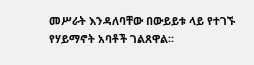መሥራት እንዳለባቸው በውይይቱ ላይ የተገኙ የሃይማኖት አባቶች ገልጸዋል፡፡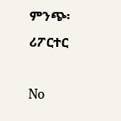ምንጭ፡ ሪፖርተር

No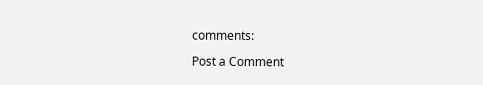comments:

Post a Comment